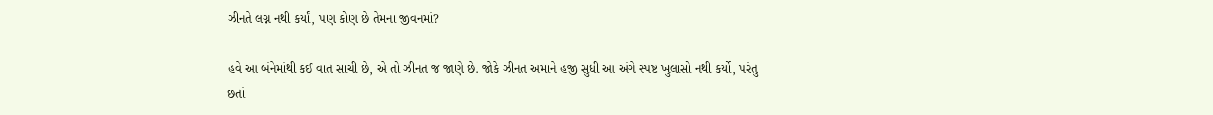ઝીનતે લગ્ન નથી કર્યાં, પણ કોણ છે તેમના જીવનમાં?

હવે આ બંનેમાંથી કઈ વાત સાચી છે, એ તો ઝીનત જ જાણે છે. જોકે ઝીનત અમાને હજી સુધી આ અંગે સ્પષ્ટ ખુલાસો નથી કર્યો, પરંતુ છતાં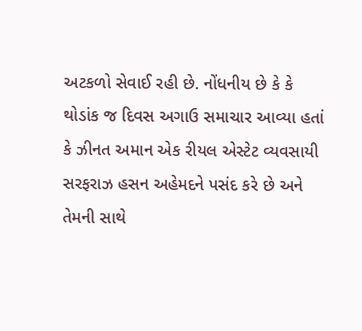અટકળો સેવાઈ રહી છે. નોંધનીય છે કે કે થોડાંક જ દિવસ અગાઉ સમાચાર આવ્યા હતાં કે ઝીનત અમાન એક રીયલ એસ્ટેટ વ્યવસાયી સરફરાઝ હસન અહેમદને પસંદ કરે છે અને તેમની સાથે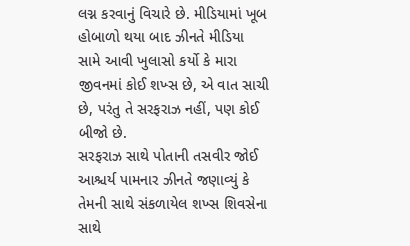લગ્ન કરવાનું વિચારે છે. મીડિયામાં ખૂબ હોબાળો થયા બાદ ઝીનતે મીડિયા સામે આવી ખુલાસો કર્યો કે મારા જીવનમાં કોઈ શખ્સ છે, એ વાત સાચી છે, પરંતુ તે સરફરાઝ નહીં, પણ કોઈ બીજો છે.
સરફરાઝ સાથે પોતાની તસવીર જોઈ આશ્ચર્ય પામનાર ઝીનતે જણાવ્યું કે તેમની સાથે સંકળાયેલ શખ્સ શિવસેના સાથે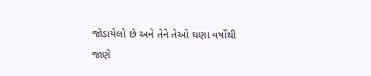જોડાયેલો છે અને તેને તેઓ ઘણા વર્ષોથી જાણે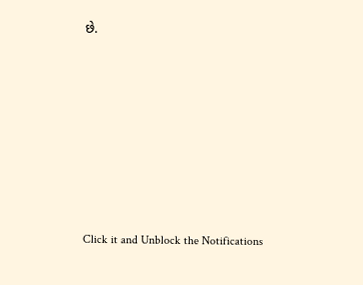છે.












Click it and Unblock the Notifications